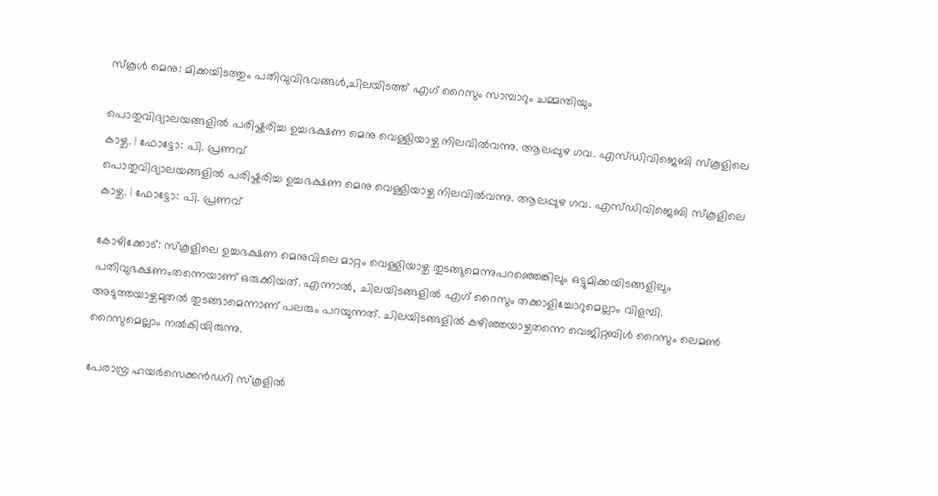സ്കൂൾ മെനു: മിക്കയിടത്തും പതിവുവിഭവങ്ങൾ,ചിലയിടത്ത് എഗ് റൈസും സാമ്പാറും ചമ്മന്തിയും

പൊതുവിദ്യാലയങ്ങളിൽ പരിഷ്കരിച്ച ഉച്ചഭക്ഷണ മെനു വെള്ളിയാഴ്ച നിലവിൽവന്നു. ആലപ്പുഴ ഗവ. എസ്‌ഡിവിജെബി സ്കൂളിലെ കാഴ്ച. | ഫോട്ടോ: പി. പ്രണവ്
പൊതുവിദ്യാലയങ്ങളിൽ പരിഷ്കരിച്ച ഉച്ചഭക്ഷണ മെനു വെള്ളിയാഴ്ച നിലവിൽവന്നു. ആലപ്പുഴ ഗവ. എസ്‌ഡിവിജെബി സ്കൂളിലെ കാഴ്ച. | ഫോട്ടോ: പി. പ്രണവ്

കോഴിക്കോട്: സ്കൂളിലെ ഉച്ചഭക്ഷണ മെനുവിലെ മാറ്റം വെള്ളിയാഴ്ച തുടങ്ങുമെന്നുപറഞ്ഞെങ്കിലും ഒട്ടുമിക്കയിടങ്ങളിലും പതിവുഭക്ഷണംതന്നെയാണ് ഒരുക്കിയത്. എന്നാൽ, ചിലയിടങ്ങളിൽ എഗ് റൈസും തക്കാളിച്ചോറുമെല്ലാം വിളമ്പി. അടുത്തയാഴ്ചമുതൽ തുടങ്ങാമെന്നാണ് പലരും പറയുന്നത്. ചിലയിടങ്ങളിൽ കഴിഞ്ഞയാഴ്ചതന്നെ വെജിറ്റബിൾ റൈസും ലെമൺ റൈസുമെല്ലാം നൽകിയിരുന്നു.

പേരാമ്പ്ര ഹയർസെക്കൻഡറി സ്കൂളിൽ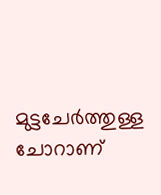മുട്ടചേർത്തുള്ള ചോറാണ്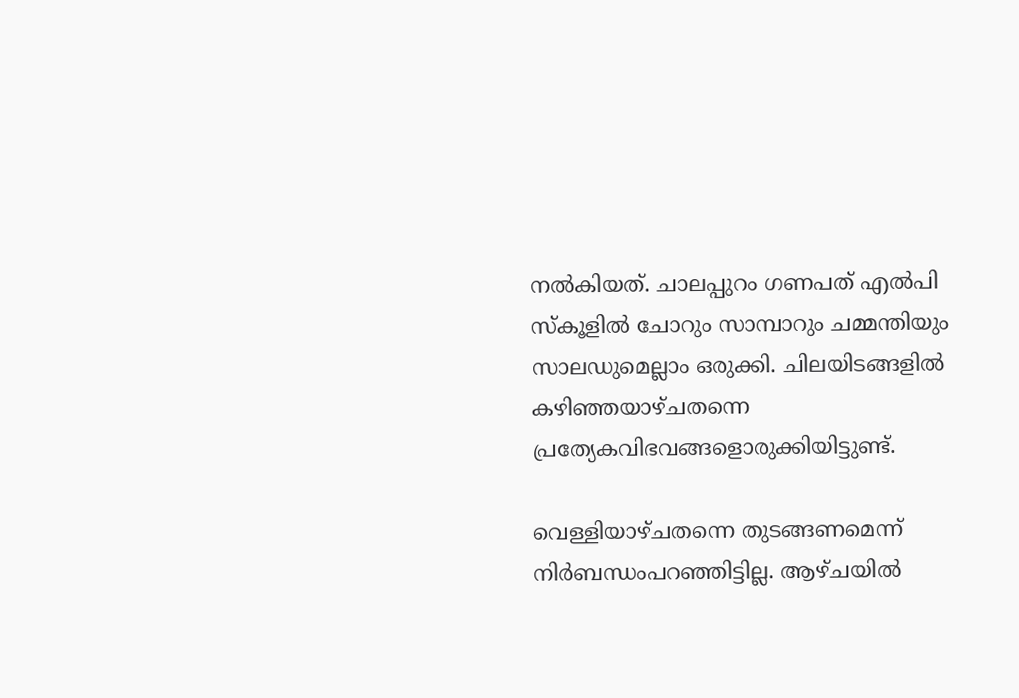നൽകിയത്. ചാലപ്പുറം ഗണപത് എൽപി സ്കൂളിൽ ചോറും സാമ്പാറും ചമ്മന്തിയും സാലഡുമെല്ലാം ഒരുക്കി. ചിലയിടങ്ങളിൽ കഴിഞ്ഞയാഴ്ചതന്നെ പ്രത്യേകവിഭവങ്ങളൊരുക്കിയിട്ടുണ്ട്.

വെള്ളിയാഴ്ചതന്നെ തുടങ്ങണമെന്ന് നിർബന്ധംപറഞ്ഞിട്ടില്ല. ആഴ്ചയിൽ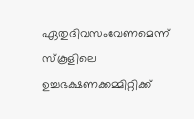ഏതുദിവസംവേണമെന്ന് സ്കൂളിലെ ഉച്ചഭക്ഷണക്കമ്മിറ്റിക്ക്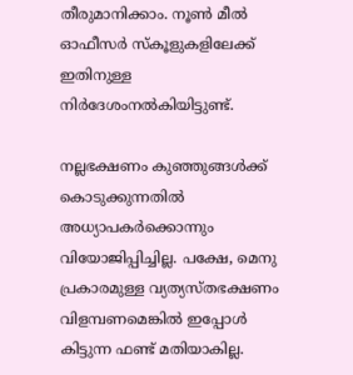തീരുമാനിക്കാം. നൂൺ മീൽ ഓഫീസർ സ്കൂളുകളിലേക്ക് ഇതിനുള്ള നിർദേശംനൽകിയിട്ടുണ്ട്.

നല്ലഭക്ഷണം കുഞ്ഞുങ്ങൾക്ക് കൊടുക്കുന്നതിൽ അധ്യാപകർക്കൊന്നും വിയോജിപ്പിച്ചില്ല. പക്ഷേ, മെനു പ്രകാരമുള്ള വ്യത്യസ്തഭക്ഷണം വിളമ്പണമെങ്കിൽ ഇപ്പോൾ കിട്ടുന്ന ഫണ്ട് മതിയാകില്ല.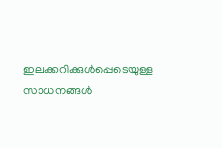ഇലക്കറിക്കുൾപ്പെടെയുള്ള സാധനങ്ങൾ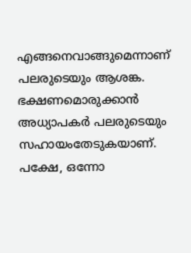എങ്ങനെവാങ്ങുമെന്നാണ് പലരുടെയും ആശങ്ക. ഭക്ഷണമൊരുക്കാൻ അധ്യാപകർ പലരുടെയും സഹായംതേടുകയാണ്. പക്ഷേ, ഒന്നോ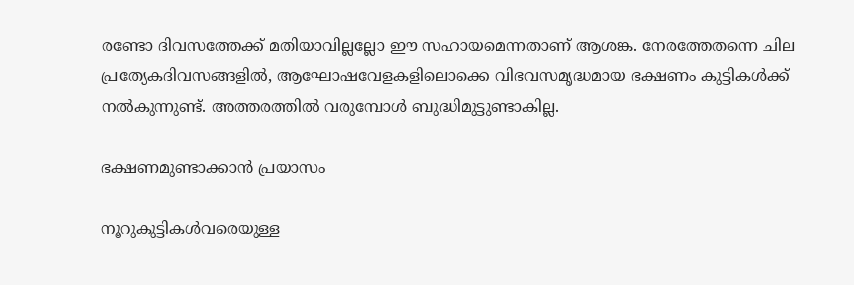രണ്ടോ ദിവസത്തേക്ക് മതിയാവില്ലല്ലോ ഈ സഹായമെന്നതാണ് ആശങ്ക. നേരത്തേതന്നെ ചില പ്രത്യേകദിവസങ്ങളിൽ, ആഘോഷവേളകളിലൊക്കെ വിഭവസമൃദ്ധമായ ഭക്ഷണം കുട്ടികൾക്ക് നൽകുന്നുണ്ട്. അത്തരത്തിൽ വരുമ്പോൾ ബുദ്ധിമുട്ടുണ്ടാകില്ല.

ഭക്ഷണമുണ്ടാക്കാൻ പ്രയാസം

നൂറുകുട്ടികൾവരെയുള്ള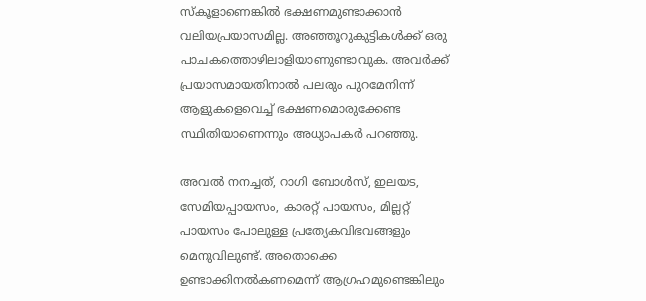സ്കൂളാണെങ്കിൽ ഭക്ഷണമുണ്ടാക്കാൻ വലിയപ്രയാസമില്ല. അഞ്ഞൂറുകുട്ടികൾക്ക് ഒരു പാചകത്തൊഴിലാളിയാണുണ്ടാവുക. അവർക്ക് പ്രയാസമായതിനാൽ പലരും പുറമേനിന്ന് ആളുകളെവെച്ച് ഭക്ഷണമൊരുക്കേണ്ട സ്ഥിതിയാണെന്നും അധ്യാപകർ പറഞ്ഞു.

അവൽ നനച്ചത്, റാഗി ബോൾസ്, ഇലയട, സേമിയപ്പായസം, കാരറ്റ് പായസം, മില്ലറ്റ് പായസം പോലുള്ള പ്രത്യേകവിഭവങ്ങളും മെനുവിലുണ്ട്. അതൊക്കെ ഉണ്ടാക്കിനൽകണമെന്ന് ആഗ്രഹമുണ്ടെങ്കിലും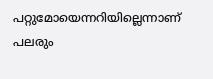പറ്റുമോയെന്നറിയില്ലെന്നാണ് പലരും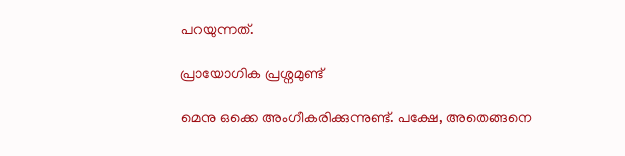പറയുന്നത്.

പ്രായോഗിക പ്രശ്നമുണ്ട്

മെനു ഒക്കെ അംഗീകരിക്കുന്നുണ്ട്. പക്ഷേ, അതെങ്ങനെ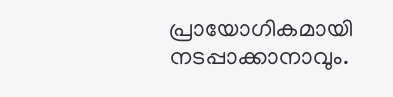പ്രായോഗികമായി നടപ്പാക്കാനാവും.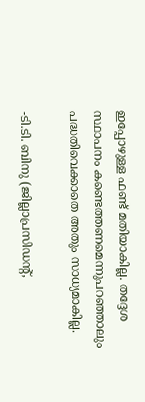ഇപ്പോഴുള്ള ഫണ്ട് മതിയാകില്ല. തദ്ദേശ സ്ഥാപനം കണ്ടെത്തണമെന്നുപറഞ്ഞാലും പദ്ധതിവെക്കാതെ അതും സാധ്യമാകില്ല.

-ടി.ടി. ബിനു (ജില്ലാപ്രസിഡന്റ്,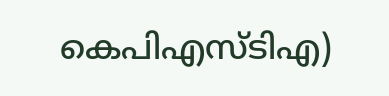കെപിഎസ്ടിഎ)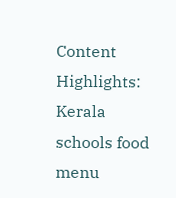Content Highlights: Kerala schools food menu